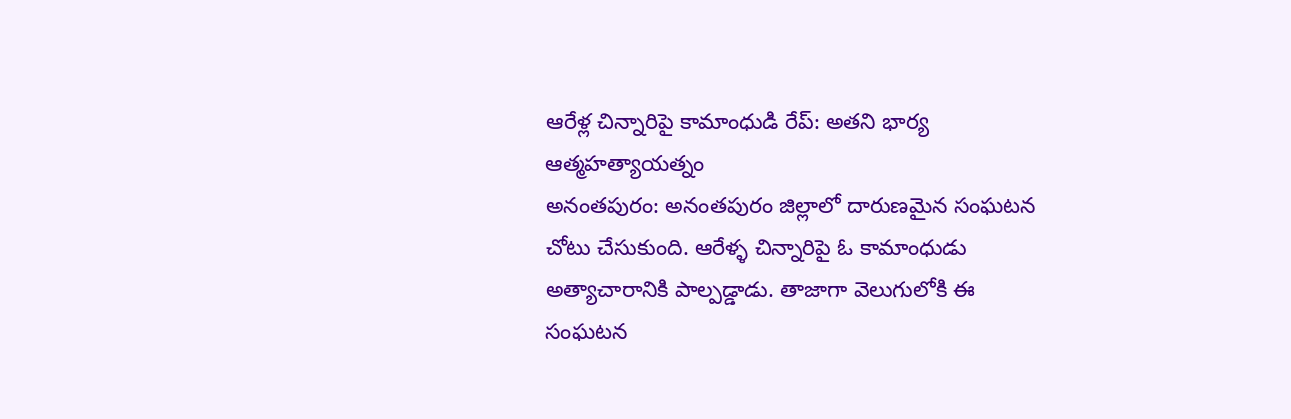ఆరేళ్ల చిన్నారిపై కామాంధుడి రేప్: అతని భార్య ఆత్మహత్యాయత్నం
అనంతపురం: అనంతపురం జిల్లాలో దారుణమైన సంఘటన చోటు చేసుకుంది. ఆరేళ్ళ చిన్నారిపై ఓ కామాంధుడు అత్యాచారానికి పాల్పడ్డాడు. తాజాగా వెలుగులోకి ఈ సంఘటన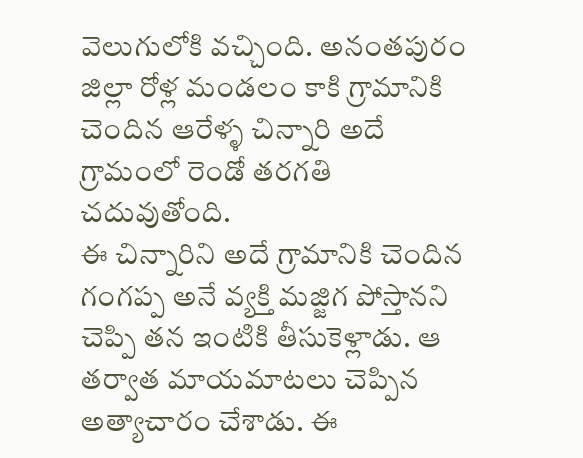వెలుగులోకి వచ్చింది. అనంతపురం జిల్లా రోళ్ల మండలం కాకి గ్రామానికి చెందిన ఆరేళ్ళ చిన్నారి అదే గ్రామంలో రెండో తరగతి చదువుతోంది.
ఈ చిన్నారిని అదే గ్రామానికి చెందిన గంగప్ప అనే వ్యక్తి మజ్జిగ పోస్తానని చెప్పి తన ఇంటికి తీసుకెళ్లాడు. ఆ తర్వాత మాయమాటలు చెప్పిన అత్యాచారం చేశాడు. ఈ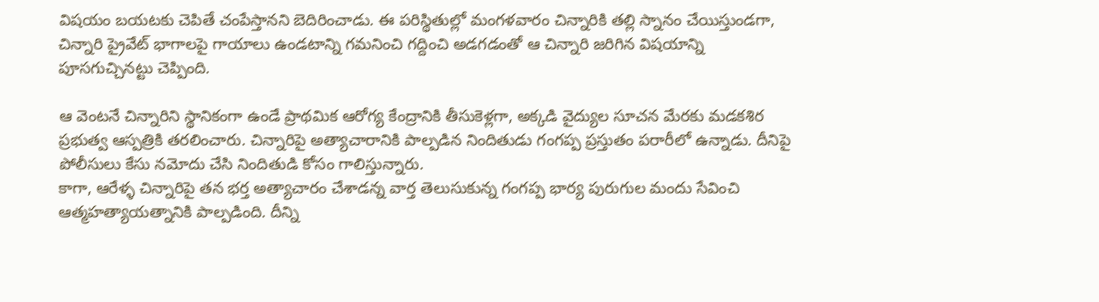విషయం బయటకు చెపితే చంపేస్తానని బెదిరించాడు. ఈ పరిస్థితుల్లో మంగళవారం చిన్నారికి తల్లి స్నానం చేయిస్తుండగా, చిన్నారి ప్రైవేట్ భాగాలపై గాయాలు ఉండటాన్ని గమనించి గద్దించి అడగడంతో ఆ చిన్నారి జరిగిన విషయాన్ని పూసగుచ్చినట్టు చెప్పింది.

ఆ వెంటనే చిన్నారిని స్థానికంగా ఉండే ప్రాథమిక ఆరోగ్య కేంద్రానికి తీసుకెళ్లగా, అక్కడి వైద్యుల సూచన మేరకు మడకశిర ప్రభుత్వ ఆస్పత్రికి తరలించారు. చిన్నారిపై అత్యాచారానికి పాల్పడిన నిందితుడు గంగప్ప ప్రస్తుతం పరారీలో ఉన్నాడు. దీనిపై పోలీసులు కేసు నమోదు చేసి నిందితుడి కోసం గాలిస్తున్నారు.
కాగా, ఆరేళ్ళ చిన్నారిపై తన భర్త అత్యాచారం చేశాడన్న వార్త తెలుసుకున్న గంగప్ప భార్య పురుగుల మందు సేవించి ఆత్మహత్యాయత్నానికి పాల్పడింది. దీన్ని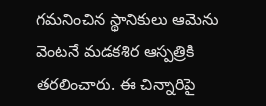గమనించిన స్థానికులు ఆమెను వెంటనే మడకశిర ఆస్పత్రికి తరలించారు. ఈ చిన్నారిపై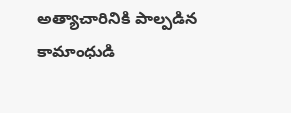అత్యాచారినికి పాల్పడిన కామాంధుడి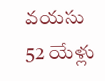వయసు 52 యేళ్లు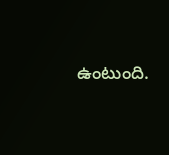ఉంటుంది.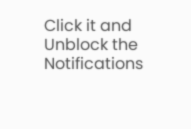Click it and Unblock the Notifications